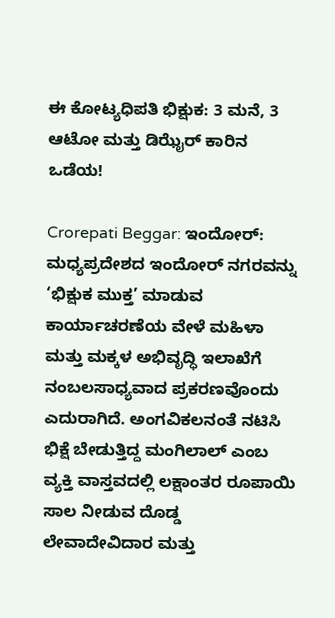ಈ ಕೋಟ್ಯಧಿಪತಿ ಭಿಕ್ಷುಕ: 3 ಮನೆ, 3 ಆಟೋ ಮತ್ತು ಡಿಝೈರ್ ಕಾರಿನ ಒಡೆಯ!

Crorepati Beggar: ಇಂದೋರ್: ಮಧ್ಯಪ್ರದೇಶದ ಇಂದೋರ್ ನಗರವನ್ನು ‘ಭಿಕ್ಷುಕ ಮುಕ್ತ’ ಮಾಡುವ ಕಾರ್ಯಾಚರಣೆಯ ವೇಳೆ ಮಹಿಳಾ ಮತ್ತು ಮಕ್ಕಳ ಅಭಿವೃದ್ಧಿ ಇಲಾಖೆಗೆ ನಂಬಲಸಾಧ್ಯವಾದ ಪ್ರಕರಣವೊಂದು ಎದುರಾಗಿದೆ. ಅಂಗವಿಕಲನಂತೆ ನಟಿಸಿ ಭಿಕ್ಷೆ ಬೇಡುತ್ತಿದ್ದ ಮಂಗಿಲಾಲ್ ಎಂಬ ವ್ಯಕ್ತಿ ವಾಸ್ತವದಲ್ಲಿ ಲಕ್ಷಾಂತರ ರೂಪಾಯಿ ಸಾಲ ನೀಡುವ ದೊಡ್ಡ ಲೇವಾದೇವಿದಾರ ಮತ್ತು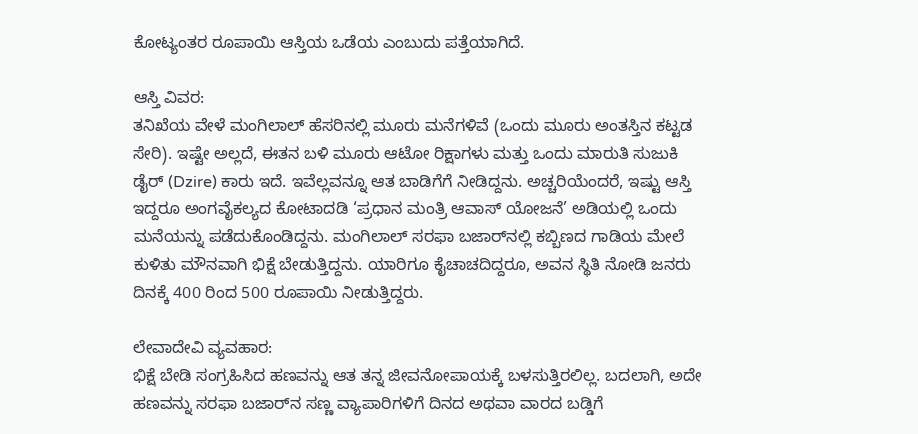ಕೋಟ್ಯಂತರ ರೂಪಾಯಿ ಆಸ್ತಿಯ ಒಡೆಯ ಎಂಬುದು ಪತ್ತೆಯಾಗಿದೆ.

ಆಸ್ತಿ ವಿವರ:
ತನಿಖೆಯ ವೇಳೆ ಮಂಗಿಲಾಲ್ ಹೆಸರಿನಲ್ಲಿ ಮೂರು ಮನೆಗಳಿವೆ (ಒಂದು ಮೂರು ಅಂತಸ್ತಿನ ಕಟ್ಟಡ ಸೇರಿ). ಇಷ್ಟೇ ಅಲ್ಲದೆ, ಈತನ ಬಳಿ ಮೂರು ಆಟೋ ರಿಕ್ಷಾಗಳು ಮತ್ತು ಒಂದು ಮಾರುತಿ ಸುಜುಕಿ ಡೈರ್ (Dzire) ಕಾರು ಇದೆ. ಇವೆಲ್ಲವನ್ನೂ ಆತ ಬಾಡಿಗೆಗೆ ನೀಡಿದ್ದನು. ಅಚ್ಚರಿಯೆಂದರೆ, ಇಷ್ಟು ಆಸ್ತಿ ಇದ್ದರೂ ಅಂಗವೈಕಲ್ಯದ ಕೋಟಾದಡಿ ‘ಪ್ರಧಾನ ಮಂತ್ರಿ ಆವಾಸ್ ಯೋಜನೆ’ ಅಡಿಯಲ್ಲಿ ಒಂದು ಮನೆಯನ್ನು ಪಡೆದುಕೊಂಡಿದ್ದನು. ಮಂಗಿಲಾಲ್ ಸರಫಾ ಬಜಾರ್‌ನಲ್ಲಿ ಕಬ್ಬಿಣದ ಗಾಡಿಯ ಮೇಲೆ ಕುಳಿತು ಮೌನವಾಗಿ ಭಿಕ್ಷೆ ಬೇಡುತ್ತಿದ್ದನು. ಯಾರಿಗೂ ಕೈಚಾಚದಿದ್ದರೂ, ಅವನ ಸ್ಥಿತಿ ನೋಡಿ ಜನರು ದಿನಕ್ಕೆ 400 ರಿಂದ 500 ರೂಪಾಯಿ ನೀಡುತ್ತಿದ್ದರು.

ಲೇವಾದೇವಿ ವ್ಯವಹಾರ:
ಭಿಕ್ಷೆ ಬೇಡಿ ಸಂಗ್ರಹಿಸಿದ ಹಣವನ್ನು ಆತ ತನ್ನ ಜೀವನೋಪಾಯಕ್ಕೆ ಬಳಸುತ್ತಿರಲಿಲ್ಲ. ಬದಲಾಗಿ, ಅದೇ ಹಣವನ್ನು ಸರಫಾ ಬಜಾರ್‌ನ ಸಣ್ಣ ವ್ಯಾಪಾರಿಗಳಿಗೆ ದಿನದ ಅಥವಾ ವಾರದ ಬಡ್ಡಿಗೆ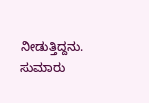ನೀಡುತ್ತಿದ್ದನು. ಸುಮಾರು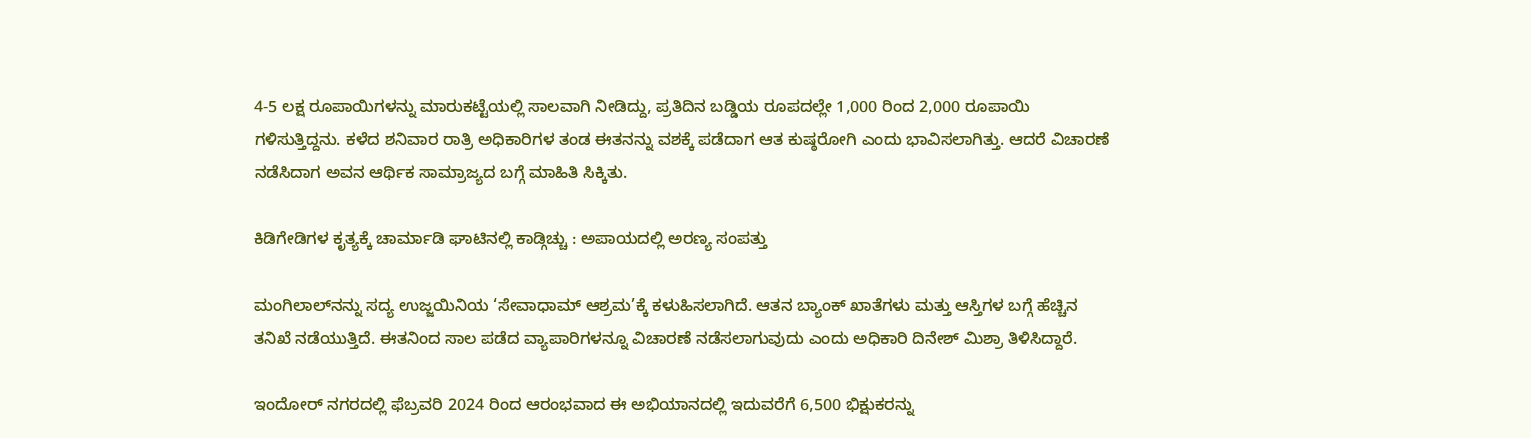4-5 ಲಕ್ಷ ರೂಪಾಯಿಗಳನ್ನು ಮಾರುಕಟ್ಟೆಯಲ್ಲಿ ಸಾಲವಾಗಿ ನೀಡಿದ್ದು, ಪ್ರತಿದಿನ ಬಡ್ಡಿಯ ರೂಪದಲ್ಲೇ 1,000 ರಿಂದ 2,000 ರೂಪಾಯಿ ಗಳಿಸುತ್ತಿದ್ದನು. ಕಳೆದ ಶನಿವಾರ ರಾತ್ರಿ ಅಧಿಕಾರಿಗಳ ತಂಡ ಈತನನ್ನು ವಶಕ್ಕೆ ಪಡೆದಾಗ ಆತ ಕುಷ್ಠರೋಗಿ ಎಂದು ಭಾವಿಸಲಾಗಿತ್ತು. ಆದರೆ ವಿಚಾರಣೆ ನಡೆಸಿದಾಗ ಅವನ ಆರ್ಥಿಕ ಸಾಮ್ರಾಜ್ಯದ ಬಗ್ಗೆ ಮಾಹಿತಿ ಸಿಕ್ಕಿತು.

ಕಿಡಿಗೇಡಿಗಳ ಕೃತ್ಯಕ್ಕೆ ಚಾರ್ಮಾಡಿ ಘಾಟಿನಲ್ಲಿ ಕಾಡ್ಗಿಚ್ಚು : ಅಪಾಯದಲ್ಲಿ ಅರಣ್ಯ ಸಂಪತ್ತು

ಮಂಗಿಲಾಲ್‌ನನ್ನು ಸದ್ಯ ಉಜ್ಜಯಿನಿಯ ‘ಸೇವಾಧಾಮ್ ಆಶ್ರಮ’ಕ್ಕೆ ಕಳುಹಿಸಲಾಗಿದೆ. ಆತನ ಬ್ಯಾಂಕ್ ಖಾತೆಗಳು ಮತ್ತು ಆಸ್ತಿಗಳ ಬಗ್ಗೆ ಹೆಚ್ಚಿನ ತನಿಖೆ ನಡೆಯುತ್ತಿದೆ. ಈತನಿಂದ ಸಾಲ ಪಡೆದ ವ್ಯಾಪಾರಿಗಳನ್ನೂ ವಿಚಾರಣೆ ನಡೆಸಲಾಗುವುದು ಎಂದು ಅಧಿಕಾರಿ ದಿನೇಶ್ ಮಿಶ್ರಾ ತಿಳಿಸಿದ್ದಾರೆ.

ಇಂದೋರ್ ನಗರದಲ್ಲಿ ಫೆಬ್ರವರಿ 2024 ರಿಂದ ಆರಂಭವಾದ ಈ ಅಭಿಯಾನದಲ್ಲಿ ಇದುವರೆಗೆ 6,500 ಭಿಕ್ಷುಕರನ್ನು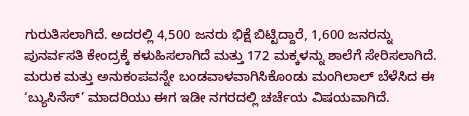ಗುರುತಿಸಲಾಗಿದೆ. ಅದರಲ್ಲಿ 4,500 ಜನರು ಭಿಕ್ಷೆ ಬಿಟ್ಟಿದ್ದಾರೆ, 1,600 ಜನರನ್ನು ಪುನರ್ವಸತಿ ಕೇಂದ್ರಕ್ಕೆ ಕಳುಹಿಸಲಾಗಿದೆ ಮತ್ತು 172 ಮಕ್ಕಳನ್ನು ಶಾಲೆಗೆ ಸೇರಿಸಲಾಗಿದೆ. ಮರುಕ ಮತ್ತು ಅನುಕಂಪವನ್ನೇ ಬಂಡವಾಳವಾಗಿಸಿಕೊಂಡು ಮಂಗಿಲಾಲ್ ಬೆಳೆಸಿದ ಈ ‘ಬ್ಯುಸಿನೆಸ್’ ಮಾದರಿಯು ಈಗ ಇಡೀ ನಗರದಲ್ಲಿ ಚರ್ಚೆಯ ವಿಷಯವಾಗಿದೆ.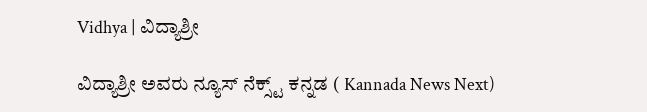Vidhya | ವಿದ್ಯಾಶ್ರೀ

ವಿದ್ಯಾಶ್ರೀ ಅವರು ನ್ಯೂಸ್‌ ನೆಕ್ಸ್ಟ್‌ ಕನ್ನಡ ( Kannada News Next)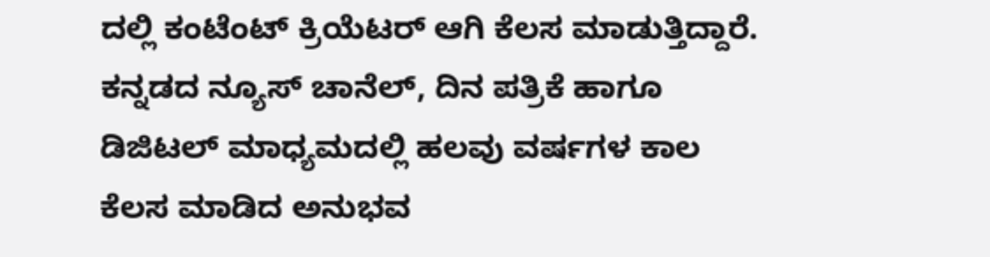ದಲ್ಲಿ ಕಂಟೆಂಟ್‌ ಕ್ರಿಯೆಟರ್‌ ಆಗಿ ಕೆಲಸ ಮಾಡುತ್ತಿದ್ದಾರೆ. ಕನ್ನಡದ ನ್ಯೂಸ್‌ ಚಾನೆಲ್‌, ದಿನ ಪತ್ರಿಕೆ ಹಾಗೂ ಡಿಜಿಟಲ್‌ ಮಾಧ್ಯಮದಲ್ಲಿ ಹಲವು ವರ್ಷಗಳ ಕಾಲ ಕೆಲಸ ಮಾಡಿದ ಅನುಭವ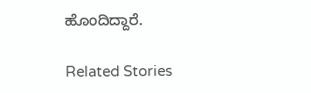ಹೊಂದಿದ್ದಾರೆ.

Related Stories